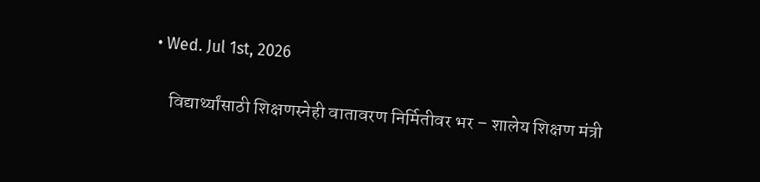• Wed. Jul 1st, 2026

    विद्यार्थ्यांसाठी शिक्षणस्नेही वातावरण निर्मितीवर भर – शालेय शिक्षण मंत्री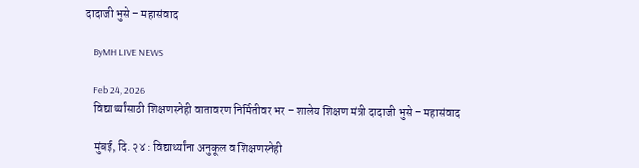दादाजी भुसे – महासंवाद

    ByMH LIVE NEWS

    Feb 24, 2026
    विद्यार्थ्यांसाठी शिक्षणस्नेही वातावरण निर्मितीवर भर – शालेय शिक्षण मंत्री दादाजी भुसे – महासंवाद

    मुंबई, दि. २४ : विद्यार्थ्यांना अनुकूल व शिक्षणस्नेही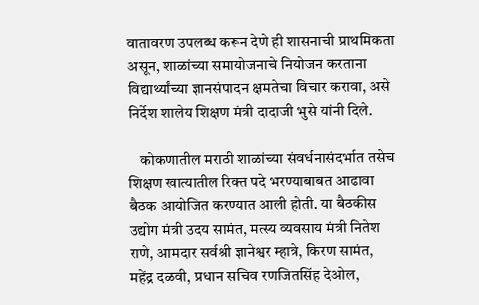वातावरण उपलब्ध करून देणे ही शासनाची प्राथमिकता असून, शाळांच्या समायोजनाचे नियोजन करताना विद्यार्थ्यांच्या ज्ञानसंपादन क्षमतेचा विचार करावा, असे निर्देश शालेय शिक्षण मंत्री दादाजी भुसे यांनी दिले.

    कोकणातील मराठी शाळांच्या संवर्धनासंदर्भात तसेच शिक्षण खात्यातील रिक्त पदे भरण्याबाबत आढावा बैठक आयोजित करण्यात आली होती. या बैठकीस उद्योग मंत्री उदय सामंत, मत्स्य व्यवसाय मंत्री नितेश राणे, आमदार सर्वश्री ज्ञानेश्वर म्हात्रे, किरण सामंत, महेंद्र दळवी, प्रधान सचिव रणजितसिंह देओल,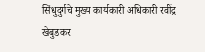सिंधुदुर्गचे मुख्य कार्यकारी अधिकारी रवींद्र खेबुडकर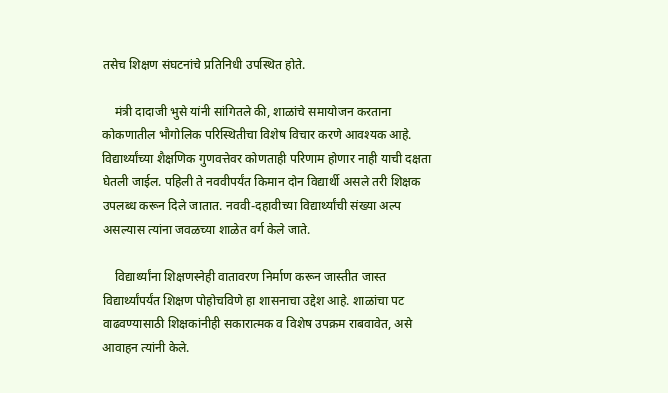तसेच शिक्षण संघटनांचे प्रतिनिधी उपस्थित होते.

    मंत्री दादाजी भुसे यांनी सांगितले की, शाळांचे समायोजन करताना कोकणातील भौगोलिक परिस्थितीचा विशेष विचार करणे आवश्यक आहे. विद्यार्थ्यांच्या शैक्षणिक गुणवत्तेवर कोणताही परिणाम होणार नाही याची दक्षता घेतली जाईल. पहिली ते नववीपर्यंत किमान दोन विद्यार्थी असले तरी शिक्षक उपलब्ध करून दिले जातात. नववी-दहावीच्या विद्यार्थ्यांची संख्या अल्प असल्यास त्यांना जवळच्या शाळेत वर्ग केले जाते.

    विद्यार्थ्यांना शिक्षणस्नेही वातावरण निर्माण करून जास्तीत जास्त विद्यार्थ्यांपर्यंत शिक्षण पोहोचविणे हा शासनाचा उद्देश आहे. शाळांचा पट वाढवण्यासाठी शिक्षकांनीही सकारात्मक व विशेष उपक्रम राबवावेत, असे आवाहन त्यांनी केले.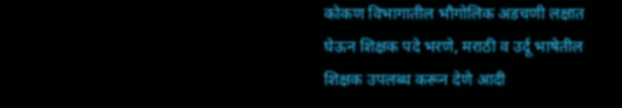कोकण विभागातील भौगोलिक अडचणी लक्षात घेऊन शिक्षक पदे भरणे, मराठी व उर्दू भाषेतील शिक्षक उपलब्ध करून देणे आदी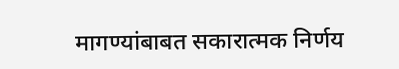मागण्यांबाबत सकारात्मक निर्णय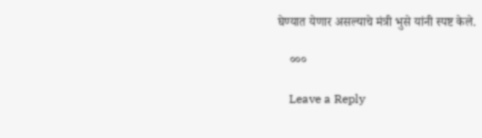घेण्यात येणार असल्याचे मंत्री भुसे यांनी स्पष्ट केले.

    ०००

    Leave a Reply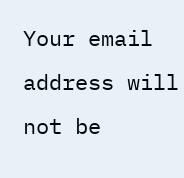Your email address will not be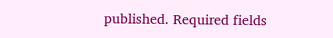published. Required fields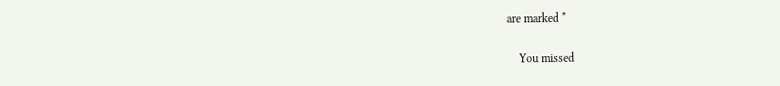are marked *

    You missed